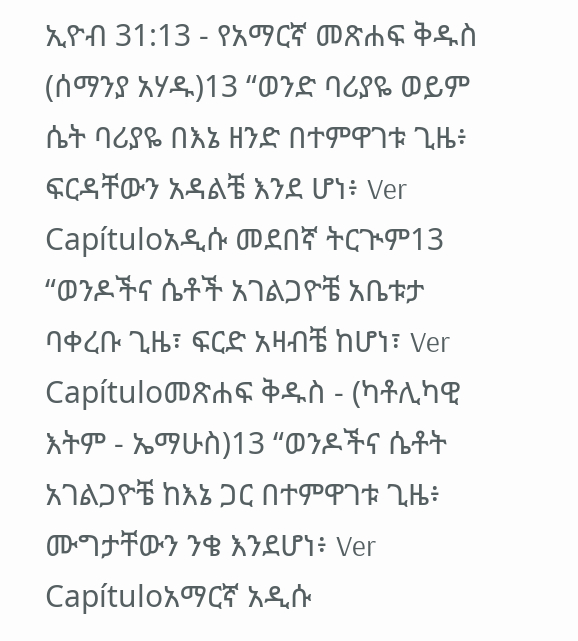ኢዮብ 31:13 - የአማርኛ መጽሐፍ ቅዱስ (ሰማንያ አሃዱ)13 “ወንድ ባሪያዬ ወይም ሴት ባሪያዬ በእኔ ዘንድ በተምዋገቱ ጊዜ፥ ፍርዳቸውን አዳልቼ እንደ ሆነ፥ Ver Capítuloአዲሱ መደበኛ ትርጒም13 “ወንዶችና ሴቶች አገልጋዮቼ አቤቱታ ባቀረቡ ጊዜ፣ ፍርድ አዛብቼ ከሆነ፣ Ver Capítuloመጽሐፍ ቅዱስ - (ካቶሊካዊ እትም - ኤማሁስ)13 “ወንዶችና ሴቶት አገልጋዮቼ ከእኔ ጋር በተምዋገቱ ጊዜ፥ ሙግታቸውን ንቄ እንደሆነ፥ Ver Capítuloአማርኛ አዲሱ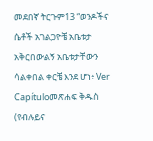መደበኛ ትርጉም13 “ወንዶችና ሴቶች አገልጋዮቼ አቤቱታ አቅርበውልኝ አቤቱታቸውን ሳልቀበል ቀርቼ እንደ ሆነ፥ Ver Capítuloመጽሐፍ ቅዱስ (የብሉይና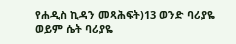የሐዲስ ኪዳን መጻሕፍት)13 ወንድ ባሪያዬ ወይም ሴት ባሪያዬ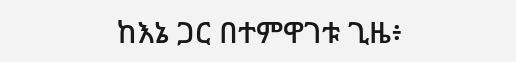ከእኔ ጋር በተምዋገቱ ጊዜ፥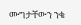ሙግታቸውን ንቄ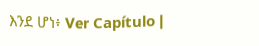እንደ ሆነ፥ Ver Capítulo |